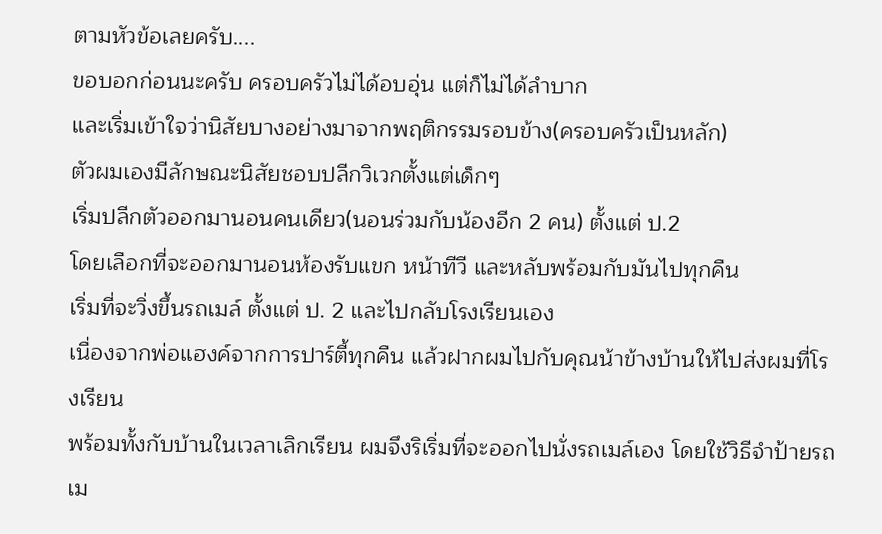ตามหัวข้อเลยครับ....
ขอบอกก่อนนะครับ ครอบครัวไม่ได้อบอุ่น แต่ก็ไม่ได้ลำบาก
และเริ่มเข้าใจว่านิสัยบางอย่างมาจากพฤติกรรมรอบข้าง(ครอบครัวเป็นหลัก)
ตัวผมเองมีลักษณะนิสัยชอบปลีกวิเวกตั้งแต่เด็กๆ
เริ่มปลีกตัวออกมานอนคนเดียว(นอนร่วมกับน้องอีก 2 คน) ตั้งแต่ ป.2
โดยเลือกที่จะออกมานอนห้องรับแขก หน้าทีวี และหลับพร้อมกับมันไปทุกคืน
เริ่มที่จะวิ่งขึ้นรถเมล์ ตั้งแต่ ป. 2 และไปกลับโรงเรียนเอง
เนื่องจากพ่อแฮงค์จากการปาร์ตี้ทุกคืน แล้วฝากผมไปกับคุณน้าข้างบ้านให้ไปส่งผมที่โรงเรียน
พร้อมทั้งกับบ้านในเวลาเลิกเรียน ผมจึงริเริ่มที่จะออกไปนั่งรถเมล์เอง โดยใช้วิธีจำป้ายรถเม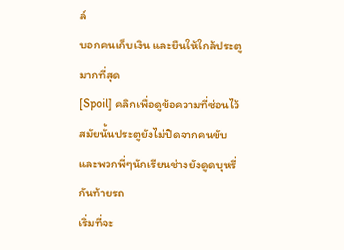ล์
บอกคนเก็บเงิน และยืนให้ใกล้ประตูมากที่สุด
[Spoil] คลิกเพื่อดูข้อความที่ซ่อนไว้สมัยนั้นประตูยังไม่ปิดจากคนขับ และพวกพี่ๆนักเรียนช่างยังดูดบุหรี่กันท้ายรถ
เริ่มที่จะ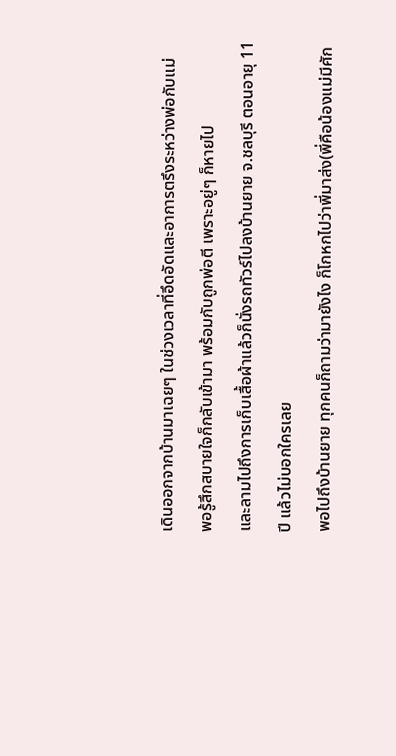เดินออกจากบ้านมาเฉยๆ ในช่วงเวลาที่อึดอัดและอาการตรึงระหว่างพ่อกับแม่
พอรู้สึกสบายใจก็กลับเข้ามา พร้อมกับถูกพ่อตี เพราะอยู่ๆ ก็หายไป
และลามไปถึงการเก็บเสื้อผ้าแล้วก็นั่งรถทัวร์ไปลงบ้านยาย จ.ชลบุรี ตอนอายุ 11 ปี แล้วไม่บอกใครเลย
พอไปถึงบ้านยาย ทุกคนก็ถามว่ามายังไง ก็โกหกไปว่าพี่มาส่ง(พี่คือน้องแม่มีศัก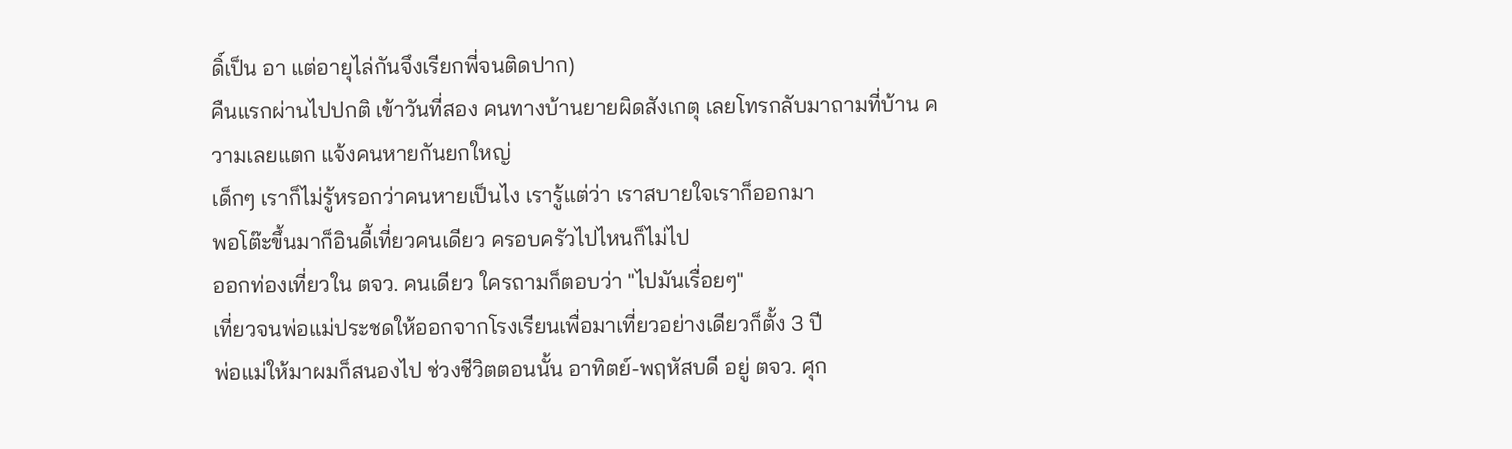ดิ์เป็น อา แต่อายุไล่กันจึงเรียกพี่จนติดปาก)
คืนแรกผ่านไปปกติ เข้าวันที่สอง คนทางบ้านยายผิดสังเกตุ เลยโทรกลับมาถามที่บ้าน ความเลยแตก แจ้งคนหายกันยกใหญ่
เด็กๆ เราก็ไม่รู้หรอกว่าคนหายเป็นไง เรารู้แต่ว่า เราสบายใจเราก็ออกมา
พอโต๊ะขึ้นมาก็อินดี้เที่ยวคนเดียว ครอบครัวไปไหนก็ไม่ไป
ออกท่องเที่ยวใน ตจว. คนเดียว ใครถามก็ตอบว่า "ไปมันเรื่อยๆ"
เที่ยวจนพ่อแม่ประชดให้ออกจากโรงเรียนเพื่อมาเที่ยวอย่างเดียวก็ตั้ง 3 ปี
พ่อแม่ให้มาผมก็สนองไป ช่วงชีวิตตอนนั้น อาทิตย์-พฤหัสบดี อยู่ ตจว. ศุก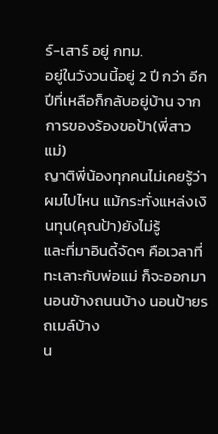ร์-เสาร์ อยู่ กทม.
อยู่ในวังวนนี้อยู่ 2 ปี กว่า อีกปีที่เหลือก็กลับอยู่บ้าน จากการของร้องขอป้า(พี่สาวแม่)
ญาติพี่น้องทุกคนไม่เคยรู้ว่าผมไปไหน แม้กระทั่งแหล่งเงินทุน(คุณป้า)ยังไม่รู้
และที่มาอินดี้จัดๆ คือเวลาที่ทะเลาะกับพ่อแม่ ก็จะออกมานอนข้างถนนบ้าง นอนป้ายรถเมล์บ้าง
น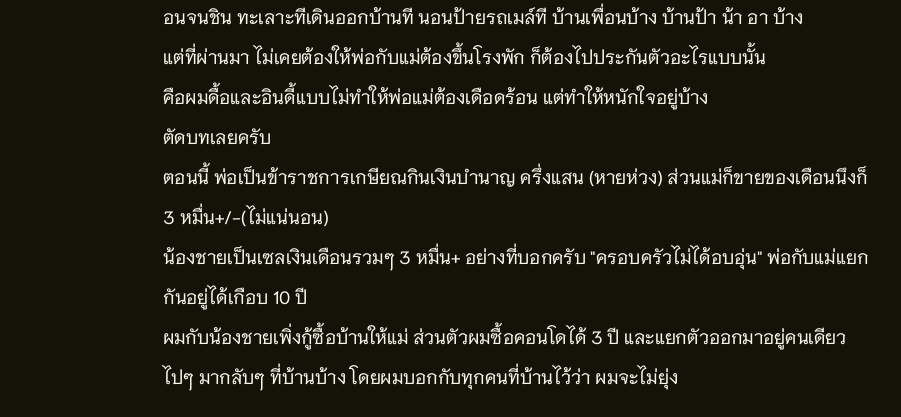อนจนชิน ทะเลาะทีเดินออกบ้านที นอนป้ายรถเมล์ที บ้านเพื่อนบ้าง บ้านป้า น้า อา บ้าง
แต่ที่ผ่านมา ไม่เคยต้องให้พ่อกับแม่ต้องขึ้นโรงพัก ก็ต้องไปประกันตัวอะไรแบบนั้น
คือผมดื้อและอินดี้แบบไม่ทำให้พ่อแม่ต้องเดือดร้อน แต่ทำให้หนักใจอยู่บ้าง
ตัดบทเลยครับ
ตอนนี้ พ่อเป็นข้าราชการเกษียณกินเงินบำนาญ ครึ่งแสน (หายห่วง) ส่วนแม่ก็ขายของเดือนนึงก็ 3 หมื่น+/-(ไม่แน่นอน)
น้องชายเป็นเซลเงินเดือนรวมๆ 3 หมื่น+ อย่างที่บอกครับ "ครอบครัวไม่ได้อบอุ่น" พ่อกับแม่แยกกันอยู่ได้เกือบ 10 ปี
ผมกับน้องชายเพิ่งกู้ซื้อบ้านให้แม่ ส่วนตัวผมซื้อคอนโดได้ 3 ปี และแยกตัวออกมาอยู่คนเดียว
ไปๆ มากลับๆ ที่บ้านบ้าง โดยผมบอกกับทุกคนที่บ้านไว้ว่า ผมจะไม่ยุ่ง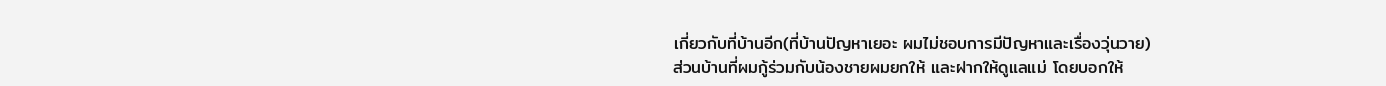เกี่ยวกับที่บ้านอีก(ที่บ้านปัญหาเยอะ ผมไม่ชอบการมีปัญหาและเรื่องวุ่นวาย)
ส่วนบ้านที่ผมกู้ร่วมกับน้องชายผมยกให้ และฝากให้ดูแลแม่ โดยบอกให้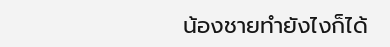น้องชายทำยังไงก็ได้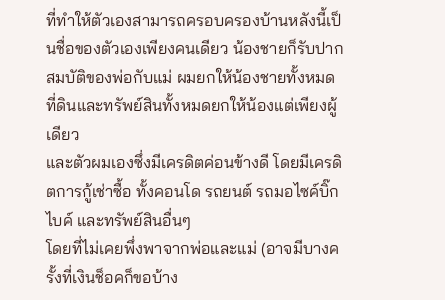ที่ทำให้ตัวเองสามารถครอบครองบ้านหลังนี้เป็นชื่อของตัวเองเพียงคนเดียว น้องชายก็รับปาก
สมบัติของพ่อกับแม่ ผมยกให้น้องชายทั้งหมด ที่ดินและทรัพย์สินทั้งหมดยกให้น้องแต่เพียงผู้เดียว
และตัวผมเองซึ่งมีเครดิตค่อนข้างดี โดยมีเครดิตการกู้เช่าซื้อ ทั้งคอนโด รถยนต์ รถมอไซค์บิ๊กไบค์ และทรัพย์สินอื่นๆ
โดยที่ไม่เคยพึ่งพาจากพ่อและแม่ (อาจมีบางครั้งที่เงินช็อคก็ขอบ้าง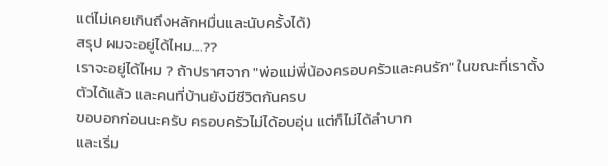แต่ไม่เคยเกินถึงหลักหมื่นและนับครั้งได้)
สรุป ผมจะอยู่ได้ไหม....??
เราจะอยู่ได้ไหม ? ถ้าปราศจาก "พ่อแม่พี่น้องครอบครัวและคนรัก" ในขณะที่เราตั้งตัวได้แล้ว และคนที่บ้านยังมีชีวิตกันครบ
ขอบอกก่อนนะครับ ครอบครัวไม่ได้อบอุ่น แต่ก็ไม่ได้ลำบาก
และเริ่ม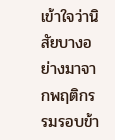เข้าใจว่านิสัยบางอย่างมาจากพฤติกรรมรอบข้า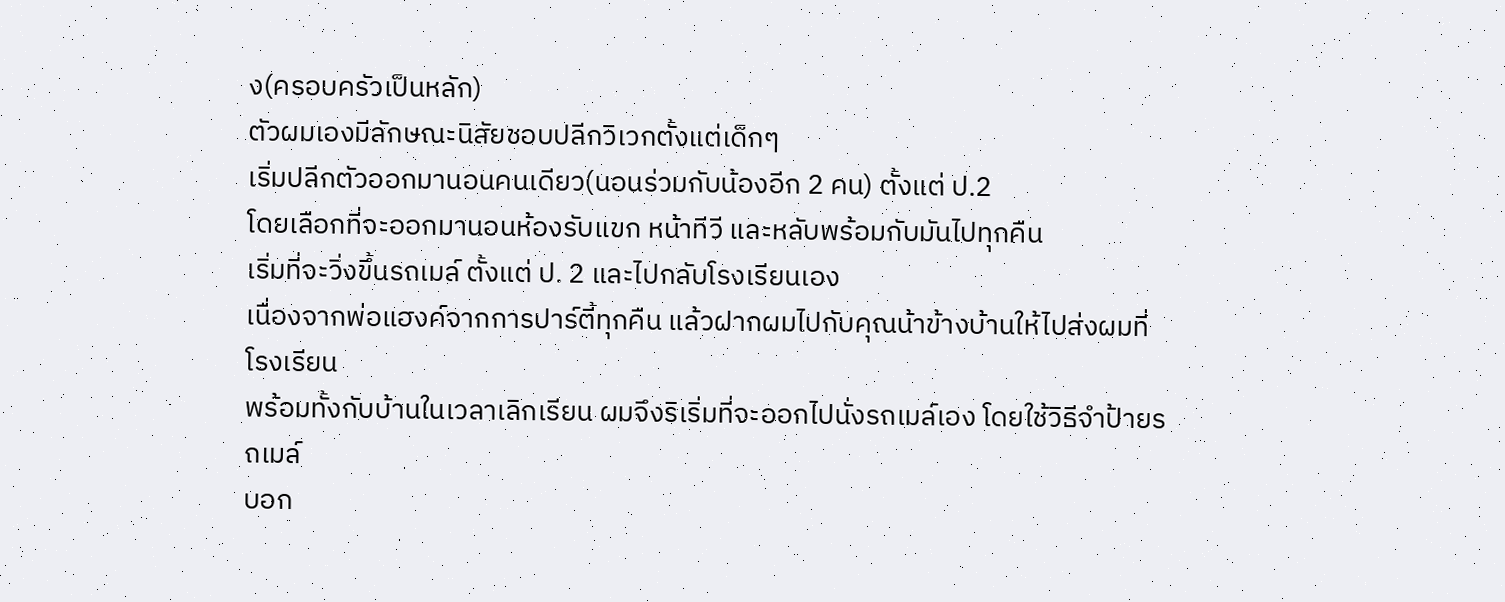ง(ครอบครัวเป็นหลัก)
ตัวผมเองมีลักษณะนิสัยชอบปลีกวิเวกตั้งแต่เด็กๆ
เริ่มปลีกตัวออกมานอนคนเดียว(นอนร่วมกับน้องอีก 2 คน) ตั้งแต่ ป.2
โดยเลือกที่จะออกมานอนห้องรับแขก หน้าทีวี และหลับพร้อมกับมันไปทุกคืน
เริ่มที่จะวิ่งขึ้นรถเมล์ ตั้งแต่ ป. 2 และไปกลับโรงเรียนเอง
เนื่องจากพ่อแฮงค์จากการปาร์ตี้ทุกคืน แล้วฝากผมไปกับคุณน้าข้างบ้านให้ไปส่งผมที่โรงเรียน
พร้อมทั้งกับบ้านในเวลาเลิกเรียน ผมจึงริเริ่มที่จะออกไปนั่งรถเมล์เอง โดยใช้วิธีจำป้ายรถเมล์
บอก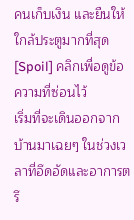คนเก็บเงิน และยืนให้ใกล้ประตูมากที่สุด
[Spoil] คลิกเพื่อดูข้อความที่ซ่อนไว้
เริ่มที่จะเดินออกจากบ้านมาเฉยๆ ในช่วงเวลาที่อึดอัดและอาการตรึ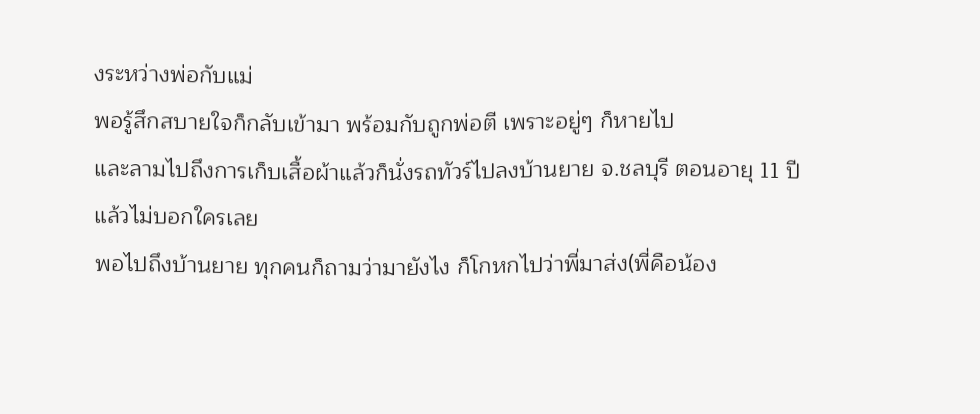งระหว่างพ่อกับแม่
พอรู้สึกสบายใจก็กลับเข้ามา พร้อมกับถูกพ่อตี เพราะอยู่ๆ ก็หายไป
และลามไปถึงการเก็บเสื้อผ้าแล้วก็นั่งรถทัวร์ไปลงบ้านยาย จ.ชลบุรี ตอนอายุ 11 ปี แล้วไม่บอกใครเลย
พอไปถึงบ้านยาย ทุกคนก็ถามว่ามายังไง ก็โกหกไปว่าพี่มาส่ง(พี่คือน้อง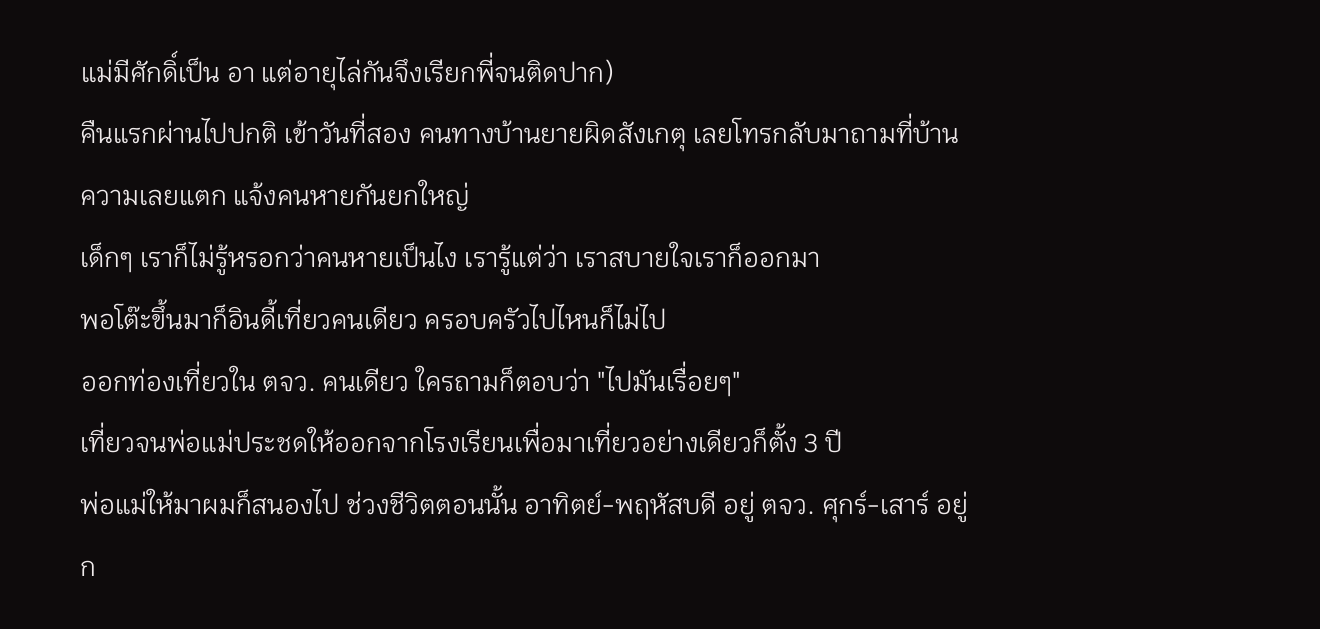แม่มีศักดิ์เป็น อา แต่อายุไล่กันจึงเรียกพี่จนติดปาก)
คืนแรกผ่านไปปกติ เข้าวันที่สอง คนทางบ้านยายผิดสังเกตุ เลยโทรกลับมาถามที่บ้าน ความเลยแตก แจ้งคนหายกันยกใหญ่
เด็กๆ เราก็ไม่รู้หรอกว่าคนหายเป็นไง เรารู้แต่ว่า เราสบายใจเราก็ออกมา
พอโต๊ะขึ้นมาก็อินดี้เที่ยวคนเดียว ครอบครัวไปไหนก็ไม่ไป
ออกท่องเที่ยวใน ตจว. คนเดียว ใครถามก็ตอบว่า "ไปมันเรื่อยๆ"
เที่ยวจนพ่อแม่ประชดให้ออกจากโรงเรียนเพื่อมาเที่ยวอย่างเดียวก็ตั้ง 3 ปี
พ่อแม่ให้มาผมก็สนองไป ช่วงชีวิตตอนนั้น อาทิตย์-พฤหัสบดี อยู่ ตจว. ศุกร์-เสาร์ อยู่ ก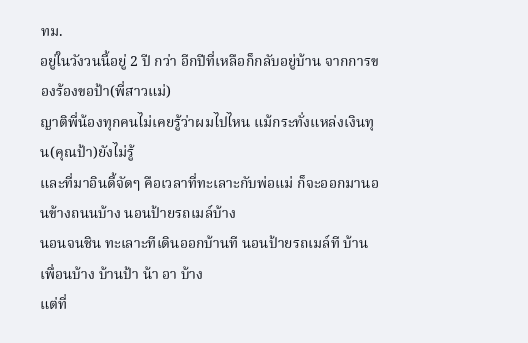ทม.
อยู่ในวังวนนี้อยู่ 2 ปี กว่า อีกปีที่เหลือก็กลับอยู่บ้าน จากการของร้องขอป้า(พี่สาวแม่)
ญาติพี่น้องทุกคนไม่เคยรู้ว่าผมไปไหน แม้กระทั่งแหล่งเงินทุน(คุณป้า)ยังไม่รู้
และที่มาอินดี้จัดๆ คือเวลาที่ทะเลาะกับพ่อแม่ ก็จะออกมานอนข้างถนนบ้าง นอนป้ายรถเมล์บ้าง
นอนจนชิน ทะเลาะทีเดินออกบ้านที นอนป้ายรถเมล์ที บ้านเพื่อนบ้าง บ้านป้า น้า อา บ้าง
แต่ที่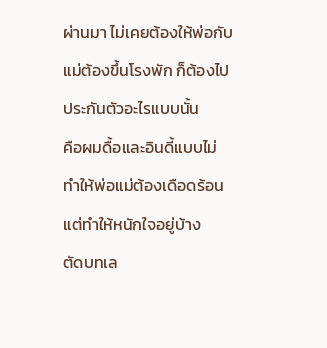ผ่านมา ไม่เคยต้องให้พ่อกับแม่ต้องขึ้นโรงพัก ก็ต้องไปประกันตัวอะไรแบบนั้น
คือผมดื้อและอินดี้แบบไม่ทำให้พ่อแม่ต้องเดือดร้อน แต่ทำให้หนักใจอยู่บ้าง
ตัดบทเล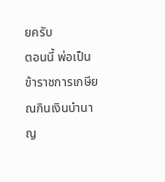ยครับ
ตอนนี้ พ่อเป็นข้าราชการเกษียณกินเงินบำนาญ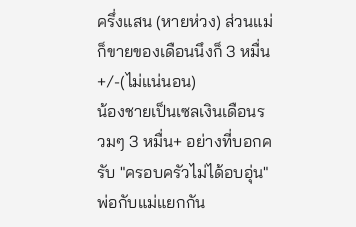ครึ่งแสน (หายห่วง) ส่วนแม่ก็ขายของเดือนนึงก็ 3 หมื่น+/-(ไม่แน่นอน)
น้องชายเป็นเซลเงินเดือนรวมๆ 3 หมื่น+ อย่างที่บอกครับ "ครอบครัวไม่ได้อบอุ่น" พ่อกับแม่แยกกัน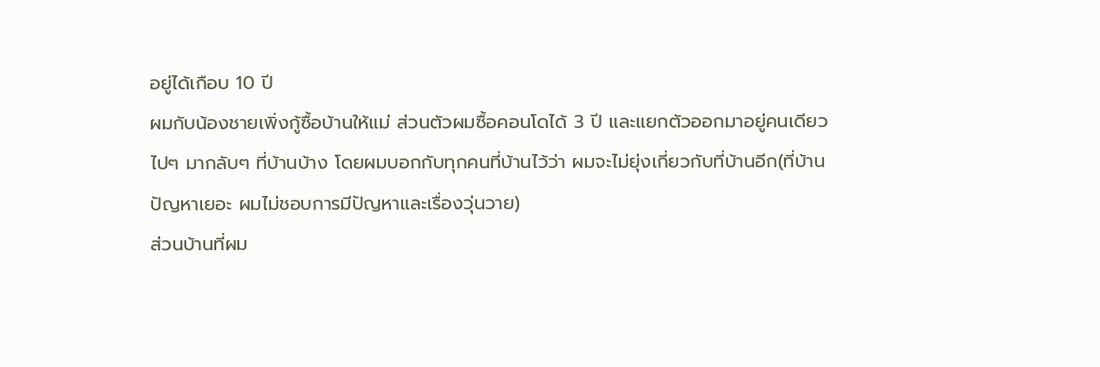อยู่ได้เกือบ 10 ปี
ผมกับน้องชายเพิ่งกู้ซื้อบ้านให้แม่ ส่วนตัวผมซื้อคอนโดได้ 3 ปี และแยกตัวออกมาอยู่คนเดียว
ไปๆ มากลับๆ ที่บ้านบ้าง โดยผมบอกกับทุกคนที่บ้านไว้ว่า ผมจะไม่ยุ่งเกี่ยวกับที่บ้านอีก(ที่บ้านปัญหาเยอะ ผมไม่ชอบการมีปัญหาและเรื่องวุ่นวาย)
ส่วนบ้านที่ผม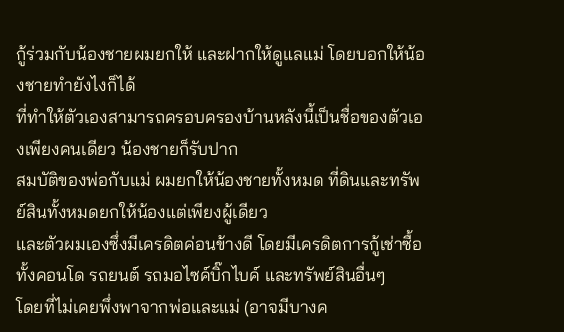กู้ร่วมกับน้องชายผมยกให้ และฝากให้ดูแลแม่ โดยบอกให้น้องชายทำยังไงก็ได้
ที่ทำให้ตัวเองสามารถครอบครองบ้านหลังนี้เป็นชื่อของตัวเองเพียงคนเดียว น้องชายก็รับปาก
สมบัติของพ่อกับแม่ ผมยกให้น้องชายทั้งหมด ที่ดินและทรัพย์สินทั้งหมดยกให้น้องแต่เพียงผู้เดียว
และตัวผมเองซึ่งมีเครดิตค่อนข้างดี โดยมีเครดิตการกู้เช่าซื้อ ทั้งคอนโด รถยนต์ รถมอไซค์บิ๊กไบค์ และทรัพย์สินอื่นๆ
โดยที่ไม่เคยพึ่งพาจากพ่อและแม่ (อาจมีบางค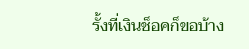รั้งที่เงินช็อคก็ขอบ้าง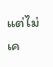แต่ไม่เค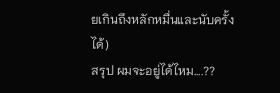ยเกินถึงหลักหมื่นและนับครั้งได้)
สรุป ผมจะอยู่ได้ไหม....??